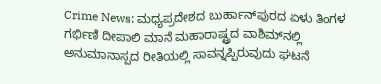Crime News: ಮಧ್ಯಪ್ರದೇಶದ ಬುರ್ಹಾನ್‌ಪುರದ ಏಳು ತಿಂಗಳ ಗರ್ಭಿಣಿ ದೀಪಾಲಿ ಮಾನೆ ಮಹಾರಾಷ್ಟ್ರದ ವಾಶಿಮ್‌ನಲ್ಲಿ ಅನುಮಾನಾಸ್ಪದ ರೀತಿಯಲ್ಲಿ ಸಾವನ್ನಪ್ಪಿರುವುದು ಘಟನೆ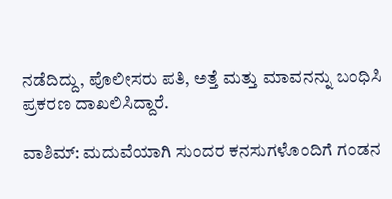ನಡೆದಿದ್ದು, ಪೊಲೀಸರು ಪತಿ, ಅತ್ತೆ ಮತ್ತು ಮಾವನನ್ನು ಬಂಧಿಸಿ ಪ್ರಕರಣ ದಾಖಲಿಸಿದ್ದಾರೆ.

ವಾಶಿಮ್: ಮದುವೆಯಾಗಿ ಸುಂದರ ಕನಸುಗಳೊಂದಿಗೆ ಗಂಡನ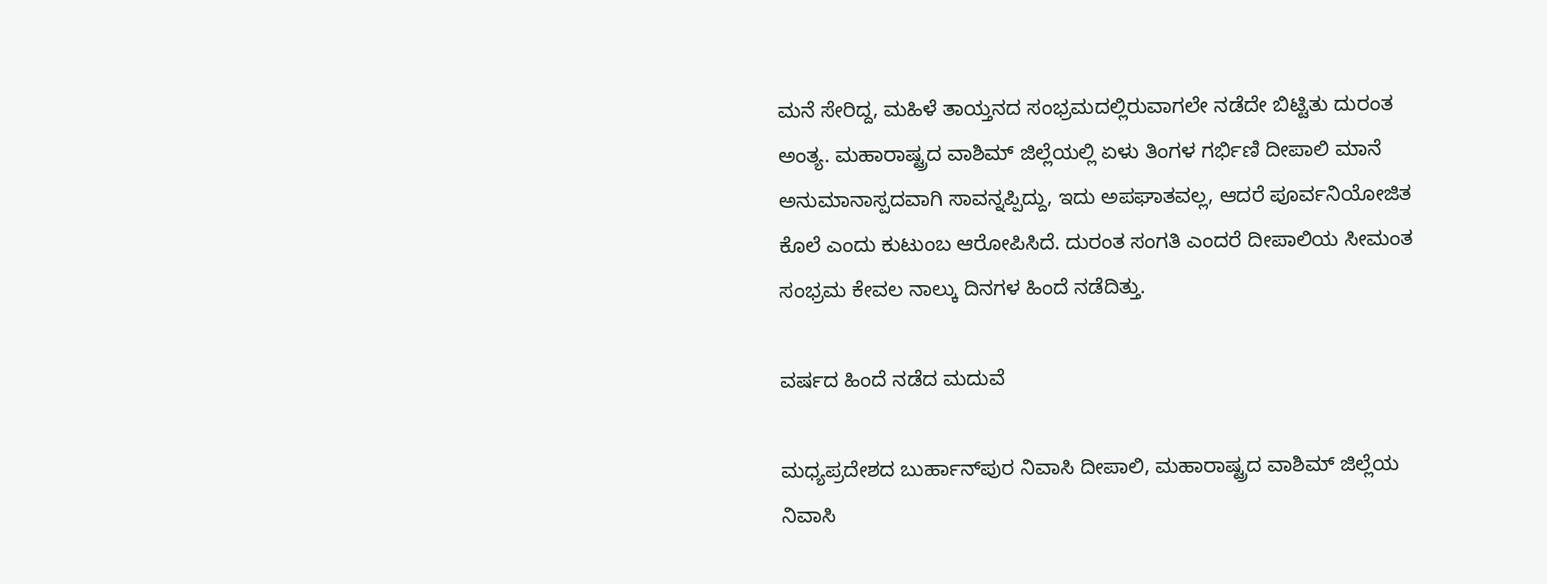ಮನೆ ಸೇರಿದ್ದ, ಮಹಿಳೆ ತಾಯ್ತನದ ಸಂಭ್ರಮದಲ್ಲಿರುವಾಗಲೇ ನಡೆದೇ ಬಿಟ್ಟಿತು ದುರಂತ ಅಂತ್ಯ. ಮಹಾರಾಷ್ಟ್ರದ ವಾಶಿಮ್ ಜಿಲ್ಲೆಯಲ್ಲಿ ಏಳು ತಿಂಗಳ ಗರ್ಭಿಣಿ ದೀಪಾಲಿ ಮಾನೆ ಅನುಮಾನಾಸ್ಪದವಾಗಿ ಸಾವನ್ನಪ್ಪಿದ್ದು, ಇದು ಅಪಘಾತವಲ್ಲ, ಆದರೆ ಪೂರ್ವನಿಯೋಜಿತ ಕೊಲೆ ಎಂದು ಕುಟುಂಬ ಆರೋಪಿಸಿದೆ. ದುರಂತ ಸಂಗತಿ ಎಂದರೆ ದೀಪಾಲಿಯ ಸೀಮಂತ ಸಂಭ್ರಮ ಕೇವಲ ನಾಲ್ಕು ದಿನಗಳ ಹಿಂದೆ ನಡೆದಿತ್ತು.

ವರ್ಷದ ಹಿಂದೆ ನಡೆದ ಮದುವೆ

ಮಧ್ಯಪ್ರದೇಶದ ಬುರ್ಹಾನ್‌ಪುರ ನಿವಾಸಿ ದೀಪಾಲಿ, ಮಹಾರಾಷ್ಟ್ರದ ವಾಶಿಮ್ ಜಿಲ್ಲೆಯ ನಿವಾಸಿ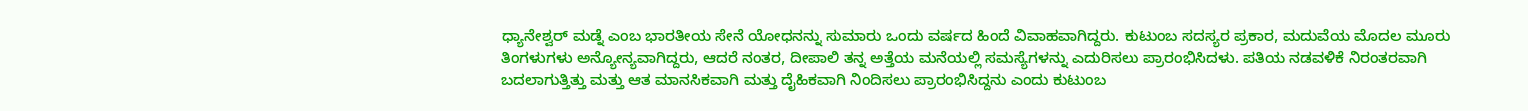ಧ್ಯಾನೇಶ್ವರ್ ಮಡ್ನೆ ಎಂಬ ಭಾರತೀಯ ಸೇನೆ ಯೋಧನನ್ನು ಸುಮಾರು ಒಂದು ವರ್ಷದ ಹಿಂದೆ ವಿವಾಹವಾಗಿದ್ದರು. ಕುಟುಂಬ ಸದಸ್ಯರ ಪ್ರಕಾರ, ಮದುವೆಯ ಮೊದಲ ಮೂರು ತಿಂಗಳುಗಳು ಅನ್ಯೋನ್ಯವಾಗಿದ್ದರು, ಆದರೆ ನಂತರ, ದೀಪಾಲಿ ತನ್ನ ಅತ್ತೆಯ ಮನೆಯಲ್ಲಿ ಸಮಸ್ಯೆಗಳನ್ನು ಎದುರಿಸಲು ಪ್ರಾರಂಭಿಸಿದಳು. ಪತಿಯ ನಡವಳಿಕೆ ನಿರಂತರವಾಗಿ ಬದಲಾಗುತ್ತಿತ್ತು ಮತ್ತು ಆತ ಮಾನಸಿಕವಾಗಿ ಮತ್ತು ದೈಹಿಕವಾಗಿ ನಿಂದಿಸಲು ಪ್ರಾರಂಭಿಸಿದ್ದನು ಎಂದು ಕುಟುಂಬ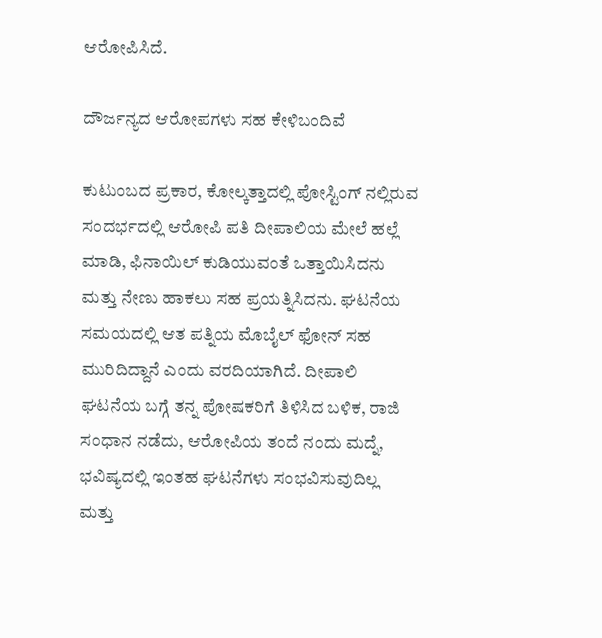ಆರೋಪಿಸಿದೆ.

ದೌರ್ಜನ್ಯದ ಆರೋಪಗಳು ಸಹ ಕೇಳಿಬಂದಿವೆ

ಕುಟುಂಬದ ಪ್ರಕಾರ, ಕೋಲ್ಕತ್ತಾದಲ್ಲಿ ಪೋಸ್ಟಿಂಗ್ ನಲ್ಲಿರುವ ಸಂದರ್ಭದಲ್ಲಿ ಆರೋಪಿ ಪತಿ ದೀಪಾಲಿಯ ಮೇಲೆ ಹಲ್ಲೆ ಮಾಡಿ, ಫಿನಾಯಿಲ್ ಕುಡಿಯುವಂತೆ ಒತ್ತಾಯಿಸಿದನು ಮತ್ತು ನೇಣು ಹಾಕಲು ಸಹ ಪ್ರಯತ್ನಿಸಿದನು. ಘಟನೆಯ ಸಮಯದಲ್ಲಿ ಆತ ಪತ್ನಿಯ ಮೊಬೈಲ್ ಫೋನ್ ಸಹ ಮುರಿದಿದ್ದಾನೆ ಎಂದು ವರದಿಯಾಗಿದೆ. ದೀಪಾಲಿ ಘಟನೆಯ ಬಗ್ಗೆ ತನ್ನ ಪೋಷಕರಿಗೆ ತಿಳಿಸಿದ ಬಳಿಕ, ರಾಜಿ ಸಂಧಾನ ನಡೆದು, ಆರೋಪಿಯ ತಂದೆ ನಂದು ಮದ್ನೆ, ಭವಿಷ್ಯದಲ್ಲಿ ಇಂತಹ ಘಟನೆಗಳು ಸಂಭವಿಸುವುದಿಲ್ಲ ಮತ್ತು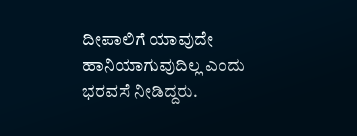ದೀಪಾಲಿಗೆ ಯಾವುದೇ ಹಾನಿಯಾಗುವುದಿಲ್ಲ ಎಂದು ಭರವಸೆ ನೀಡಿದ್ದರು.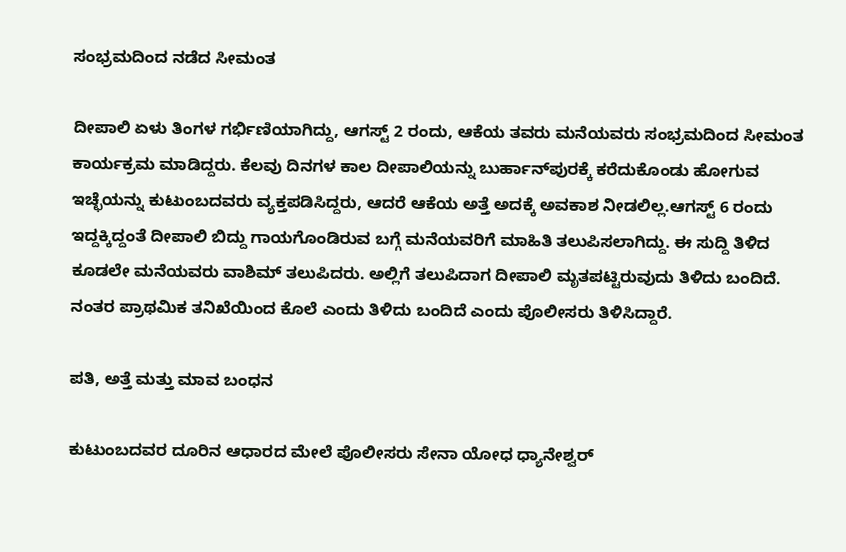ಸಂಭ್ರಮದಿಂದ ನಡೆದ ಸೀಮಂತ

ದೀಪಾಲಿ ಏಳು ತಿಂಗಳ ಗರ್ಭಿಣಿಯಾಗಿದ್ದು, ಆಗಸ್ಟ್ 2 ರಂದು, ಆಕೆಯ ತವರು ಮನೆಯವರು ಸಂಭ್ರಮದಿಂದ ಸೀಮಂತ ಕಾರ್ಯಕ್ರಮ ಮಾಡಿದ್ದರು. ಕೆಲವು ದಿನಗಳ ಕಾಲ ದೀಪಾಲಿಯನ್ನು ಬುರ್ಹಾನ್‌ಪುರಕ್ಕೆ ಕರೆದುಕೊಂಡು ಹೋಗುವ ಇಚ್ಛೆಯನ್ನು ಕುಟುಂಬದವರು ವ್ಯಕ್ತಪಡಿಸಿದ್ದರು, ಆದರೆ ಆಕೆಯ ಅತ್ತೆ ಅದಕ್ಕೆ ಅವಕಾಶ ನೀಡಲಿಲ್ಲ.ಆಗಸ್ಟ್ 6 ರಂದು ಇದ್ದಕ್ಕಿದ್ದಂತೆ ದೀಪಾಲಿ ಬಿದ್ದು ಗಾಯಗೊಂಡಿರುವ ಬಗ್ಗೆ ಮನೆಯವರಿಗೆ ಮಾಹಿತಿ ತಲುಪಿಸಲಾಗಿದ್ದು. ಈ ಸುದ್ದಿ ತಿಳಿದ ಕೂಡಲೇ ಮನೆಯವರು ವಾಶಿಮ್‌ ತಲುಪಿದರು. ಅಲ್ಲಿಗೆ ತಲುಪಿದಾಗ ದೀಪಾಲಿ ಮೃತಪಟ್ಟಿರುವುದು ತಿಳಿದು ಬಂದಿದೆ. ನಂತರ ಪ್ರಾಥಮಿಕ ತನಿಖೆಯಿಂದ ಕೊಲೆ ಎಂದು ತಿಳಿದು ಬಂದಿದೆ ಎಂದು ಪೊಲೀಸರು ತಿಳಿಸಿದ್ದಾರೆ.

ಪತಿ, ಅತ್ತೆ ಮತ್ತು ಮಾವ ಬಂಧನ

ಕುಟುಂಬದವರ ದೂರಿನ ಆಧಾರದ ಮೇಲೆ ಪೊಲೀಸರು ಸೇನಾ ಯೋಧ ಧ್ಯಾನೇಶ್ವರ್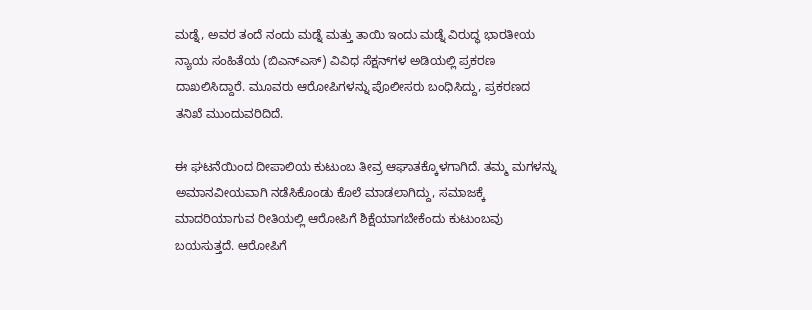ಮಡ್ನೆ, ಅವರ ತಂದೆ ನಂದು ಮಡ್ನೆ ಮತ್ತು ತಾಯಿ ಇಂದು ಮಡ್ನೆ ವಿರುದ್ಧ ಭಾರತೀಯ ನ್ಯಾಯ ಸಂಹಿತೆಯ (ಬಿಎನ್‌ಎಸ್) ವಿವಿಧ ಸೆಕ್ಷನ್‌ಗಳ ಅಡಿಯಲ್ಲಿ ಪ್ರಕರಣ ದಾಖಲಿಸಿದ್ದಾರೆ. ಮೂವರು ಆರೋಪಿಗಳನ್ನು ಪೊಲೀಸರು ಬಂಧಿಸಿದ್ದು, ಪ್ರಕರಣದ ತನಿಖೆ ಮುಂದುವರಿದಿದೆ.

ಈ ಘಟನೆಯಿಂದ ದೀಪಾಲಿಯ ಕುಟುಂಬ ತೀವ್ರ ಆಘಾತಕ್ಕೊಳಗಾಗಿದೆ. ತಮ್ಮ ಮಗಳನ್ನು ಅಮಾನವೀಯವಾಗಿ ನಡೆಸಿಕೊಂಡು ಕೊಲೆ ಮಾಡಲಾಗಿದ್ದು, ಸಮಾಜಕ್ಕೆ ಮಾದರಿಯಾಗುವ ರೀತಿಯಲ್ಲಿ ಆರೋಪಿಗೆ ಶಿಕ್ಷೆಯಾಗಬೇಕೆಂದು ಕುಟುಂಬವು ಬಯಸುತ್ತದೆ. ಆರೋಪಿಗೆ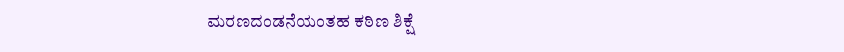ಮರಣದಂಡನೆಯಂತಹ ಕಠಿಣ ಶಿಕ್ಷೆ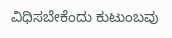ವಿಧಿಸಬೇಕೆಂದು ಕುಟುಂಬವು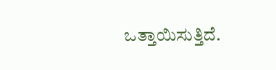ಒತ್ತಾಯಿಸುತ್ತಿದೆ.